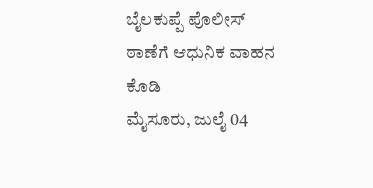ಬೈಲಕುಪ್ಪೆ ಪೊಲೀಸ್ ಠಾಣೆಗೆ ಆಧುನಿಕ ವಾಹನ ಕೊಡಿ
ಮೈಸೂರು, ಜುಲೈ 04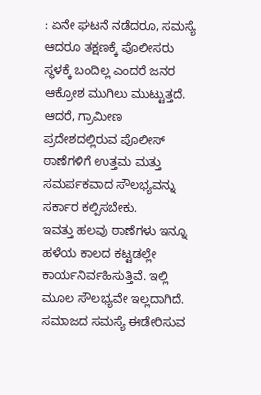: ಏನೇ ಘಟನೆ ನಡೆದರೂ, ಸಮಸ್ಯೆ ಆದರೂ ತಕ್ಷಣಕ್ಕೆ ಪೊಲೀಸರು ಸ್ಥಳಕ್ಕೆ ಬಂದಿಲ್ಲ ಎಂದರೆ ಜನರ ಆಕ್ರೋಶ ಮುಗಿಲು ಮುಟ್ಟುತ್ತದೆ. ಆದರೆ, ಗ್ರಾಮೀಣ ಪ್ರದೇಶದಲ್ಲಿರುವ ಪೊಲೀಸ್ ಠಾಣೆಗಳಿಗೆ ಉತ್ತಮ ಮತ್ತು ಸಮರ್ಪಕವಾದ ಸೌಲಭ್ಯವನ್ನು ಸರ್ಕಾರ ಕಲ್ಪಿಸಬೇಕು.
ಇವತ್ತು ಹಲವು ಠಾಣೆಗಳು ಇನ್ನೂ ಹಳೆಯ ಕಾಲದ ಕಟ್ಟಡಲ್ಲೇ ಕಾರ್ಯನಿರ್ವಹಿಸುತ್ತಿವೆ. ಇಲ್ಲಿ ಮೂಲ ಸೌಲಭ್ಯವೇ ಇಲ್ಲದಾಗಿದೆ. ಸಮಾಜದ ಸಮಸ್ಯೆ ಈಡೇರಿಸುವ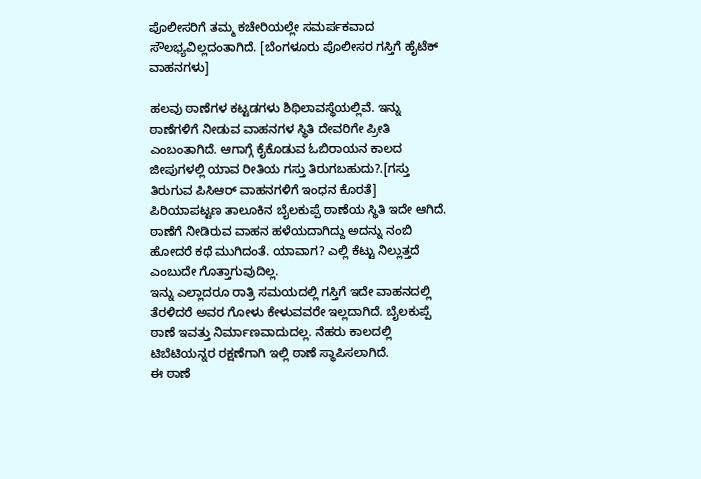ಪೊಲೀಸರಿಗೆ ತಮ್ಮ ಕಚೇರಿಯಲ್ಲೇ ಸಮರ್ಪಕವಾದ ಸೌಲಭ್ಯವಿಲ್ಲದಂತಾಗಿದೆ. [ಬೆಂಗಳೂರು ಪೊಲೀಸರ ಗಸ್ತಿಗೆ ಹೈಟೆಕ್ ವಾಹನಗಳು]

ಹಲವು ಠಾಣೆಗಳ ಕಟ್ಟಡಗಳು ಶಿಥಿಲಾವಸ್ಥೆಯಲ್ಲಿವೆ. ಇನ್ನು ಠಾಣೆಗಳಿಗೆ ನೀಡುವ ವಾಹನಗಳ ಸ್ಥಿತಿ ದೇವರಿಗೇ ಪ್ರೀತಿ ಎಂಬಂತಾಗಿದೆ. ಆಗಾಗ್ಗೆ ಕೈಕೊಡುವ ಓಬಿರಾಯನ ಕಾಲದ ಜೀಪುಗಳಲ್ಲಿ ಯಾವ ರೀತಿಯ ಗಸ್ತು ತಿರುಗಬಹುದು?.[ಗಸ್ತು ತಿರುಗುವ ಪಿಸಿಆರ್ ವಾಹನಗಳಿಗೆ ಇಂಧನ ಕೊರತೆ]
ಪಿರಿಯಾಪಟ್ಟಣ ತಾಲೂಕಿನ ಬೈಲಕುಪ್ಪೆ ಠಾಣೆಯ ಸ್ಥಿತಿ ಇದೇ ಆಗಿದೆ. ಠಾಣೆಗೆ ನೀಡಿರುವ ವಾಹನ ಹಳೆಯದಾಗಿದ್ದು ಅದನ್ನು ನಂಬಿ ಹೋದರೆ ಕಥೆ ಮುಗಿದಂತೆ. ಯಾವಾಗ? ಎಲ್ಲಿ ಕೆಟ್ಟು ನಿಲ್ಲುತ್ತದೆ ಎಂಬುದೇ ಗೊತ್ತಾಗುವುದಿಲ್ಲ.
ಇನ್ನು ಎಲ್ಲಾದರೂ ರಾತ್ರಿ ಸಮಯದಲ್ಲಿ ಗಸ್ತಿಗೆ ಇದೇ ವಾಹನದಲ್ಲಿ ತೆರಳಿದರೆ ಅವರ ಗೋಳು ಕೇಳುವವರೇ ಇಲ್ಲದಾಗಿದೆ. ಬೈಲಕುಪ್ಪೆ ಠಾಣೆ ಇವತ್ತು ನಿರ್ಮಾಣವಾದುದಲ್ಲ. ನೆಹರು ಕಾಲದಲ್ಲಿ ಟಿಬೆಟಿಯನ್ನರ ರಕ್ಷಣೆಗಾಗಿ ಇಲ್ಲಿ ಠಾಣೆ ಸ್ಥಾಪಿಸಲಾಗಿದೆ.
ಈ ಠಾಣೆ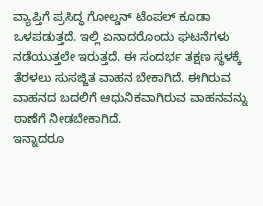ವ್ಯಾಪ್ತಿಗೆ ಪ್ರಸಿದ್ಧ ಗೋಲ್ಡನ್ ಟೆಂಪಲ್ ಕೂಡಾ ಒಳಪಡುತ್ತದೆ. ಇಲ್ಲಿ ಏನಾದರೊಂದು ಘಟನೆಗಳು ನಡೆಯುತ್ತಲೇ ಇರುತ್ತದೆ. ಈ ಸಂದರ್ಭ ತಕ್ಷಣ ಸ್ಥಳಕ್ಕೆ ತೆರಳಲು ಸುಸಜ್ಜಿತ ವಾಹನ ಬೇಕಾಗಿದೆ. ಈಗಿರುವ ವಾಹನದ ಬದಲಿಗೆ ಆಧುನಿಕವಾಗಿರುವ ವಾಹನವನ್ನು ಠಾಣೆಗೆ ನೀಡಬೇಕಾಗಿದೆ.
ಇನ್ನಾದರೂ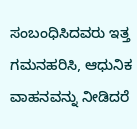ಸಂಬಂಧಿಸಿದವರು ಇತ್ತ ಗಮನಹರಿಸಿ, ಆಧುನಿಕ ವಾಹನವನ್ನು ನೀಡಿದರೆ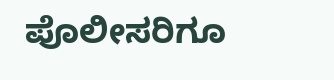ಪೊಲೀಸರಿಗೂ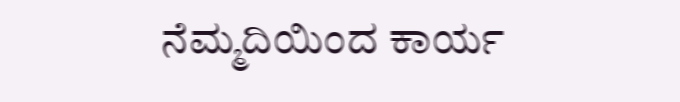ನೆಮ್ಮದಿಯಿಂದ ಕಾರ್ಯ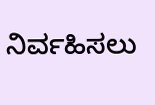ನಿರ್ವಹಿಸಲು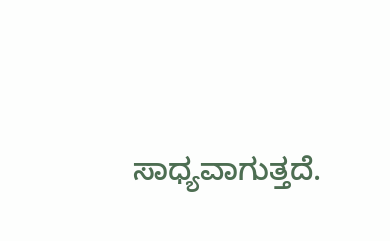ಸಾಧ್ಯವಾಗುತ್ತದೆ.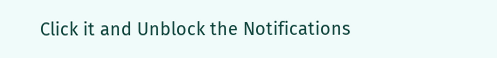Click it and Unblock the Notifications